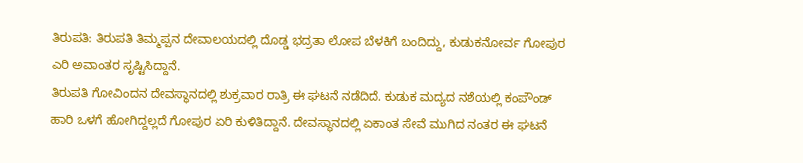ತಿರುಪತಿ: ತಿರುಪತಿ ತಿಮ್ಮಪ್ಪನ ದೇವಾಲಯದಲ್ಲಿ ದೊಡ್ಡ ಭದ್ರತಾ ಲೋಪ ಬೆಳಕಿಗೆ ಬಂದಿದ್ದು, ಕುಡುಕನೋರ್ವ ಗೋಪುರ ಎರಿ ಅವಾಂತರ ಸೃಷ್ಟಿಸಿದ್ದಾನೆ.
ತಿರುಪತಿ ಗೋವಿಂದನ ದೇವಸ್ಥಾನದಲ್ಲಿ ಶುಕ್ರವಾರ ರಾತ್ರಿ ಈ ಘಟನೆ ನಡೆದಿದೆ. ಕುಡುಕ ಮದ್ಯದ ನಶೆಯಲ್ಲಿ ಕಂಪೌಂಡ್ ಹಾರಿ ಒಳಗೆ ಹೋಗಿದ್ದಲ್ಲದೆ ಗೋಪುರ ಏರಿ ಕುಳಿತಿದ್ದಾನೆ. ದೇವಸ್ಥಾನದಲ್ಲಿ ಏಕಾಂತ ಸೇವೆ ಮುಗಿದ ನಂತರ ಈ ಘಟನೆ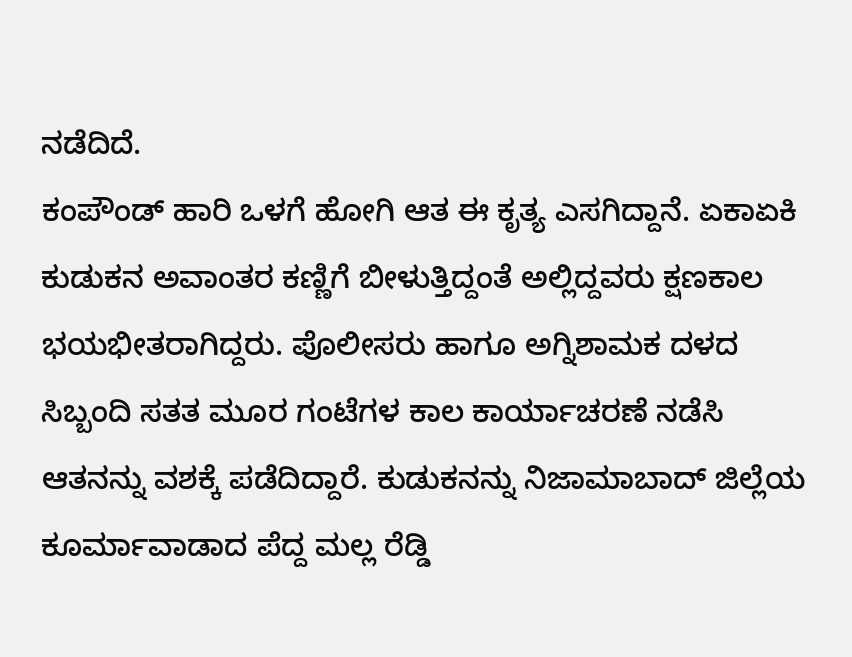ನಡೆದಿದೆ.
ಕಂಪೌಂಡ್ ಹಾರಿ ಒಳಗೆ ಹೋಗಿ ಆತ ಈ ಕೃತ್ಯ ಎಸಗಿದ್ದಾನೆ. ಏಕಾಏಕಿ ಕುಡುಕನ ಅವಾಂತರ ಕಣ್ಣಿಗೆ ಬೀಳುತ್ತಿದ್ದಂತೆ ಅಲ್ಲಿದ್ದವರು ಕ್ಷಣಕಾಲ ಭಯಭೀತರಾಗಿದ್ದರು. ಪೊಲೀಸರು ಹಾಗೂ ಅಗ್ನಿಶಾಮಕ ದಳದ ಸಿಬ್ಬಂದಿ ಸತತ ಮೂರ ಗಂಟೆಗಳ ಕಾಲ ಕಾರ್ಯಾಚರಣೆ ನಡೆಸಿ ಆತನನ್ನು ವಶಕ್ಕೆ ಪಡೆದಿದ್ದಾರೆ. ಕುಡುಕನನ್ನು ನಿಜಾಮಾಬಾದ್ ಜಿಲ್ಲೆಯ ಕೂರ್ಮಾವಾಡಾದ ಪೆದ್ದ ಮಲ್ಲ ರೆಡ್ಡಿ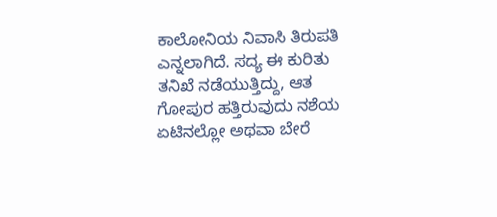ಕಾಲೋನಿಯ ನಿವಾಸಿ ತಿರುಪತಿ ಎನ್ನಲಾಗಿದೆ. ಸದ್ಯ ಈ ಕುರಿತು ತನಿಖೆ ನಡೆಯುತ್ತಿದ್ದು, ಆತ ಗೋಪುರ ಹತ್ತಿರುವುದು ನಶೆಯ ಏಟಿನಲ್ಲೋ ಅಥವಾ ಬೇರೆ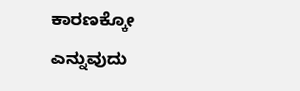ಕಾರಣಕ್ಕೋ ಎನ್ನುವುದು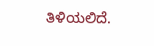ತಿಳಿಯಲಿದೆ.